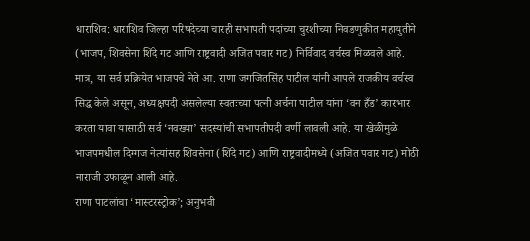धाराशिव: धाराशिव जिल्हा परिषदेच्या चारही सभापती पदांच्या चुरशीच्या निवडणुकीत महायुतीने (भाजप, शिवसेना शिंदे गट आणि राष्ट्रवादी अजित पवार गट) निर्विवाद वर्चस्व मिळवले आहे. मात्र, या सर्व प्रक्रियेत भाजपचे नेते आ. राणा जगजितसिंह पाटील यांनी आपले राजकीय वर्चस्व सिद्ध केले असून, अध्यक्षपदी असलेल्या स्वतःच्या पत्नी अर्चना पाटील यांना ‘वन हँड’ कारभार करता यावा यासाठी सर्व ‘नवख्या’ सदस्यांची सभापतीपदी वर्णी लावली आहे. या खेळीमुळे भाजपमधील दिग्गज नेत्यांसह शिवसेना (शिंदे गट) आणि राष्ट्रवादीमध्ये (अजित पवार गट) मोठी नाराजी उफाळून आली आहे.
राणा पाटलांचा ‘मास्टरस्ट्रोक’; अनुभवी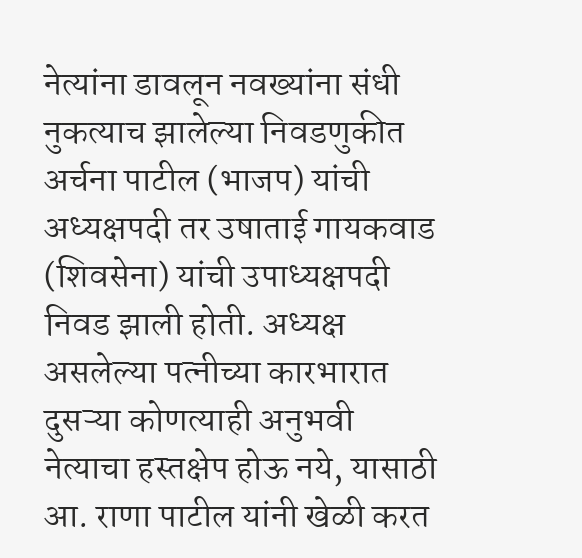नेत्यांना डावलून नवख्यांना संधी
नुकत्याच झालेल्या निवडणुकीत अर्चना पाटील (भाजप) यांची अध्यक्षपदी तर उषाताई गायकवाड (शिवसेना) यांची उपाध्यक्षपदी निवड झाली होती. अध्यक्ष असलेल्या पत्नीच्या कारभारात दुसऱ्या कोणत्याही अनुभवी नेत्याचा हस्तक्षेप होऊ नये, यासाठी आ. राणा पाटील यांनी खेळी करत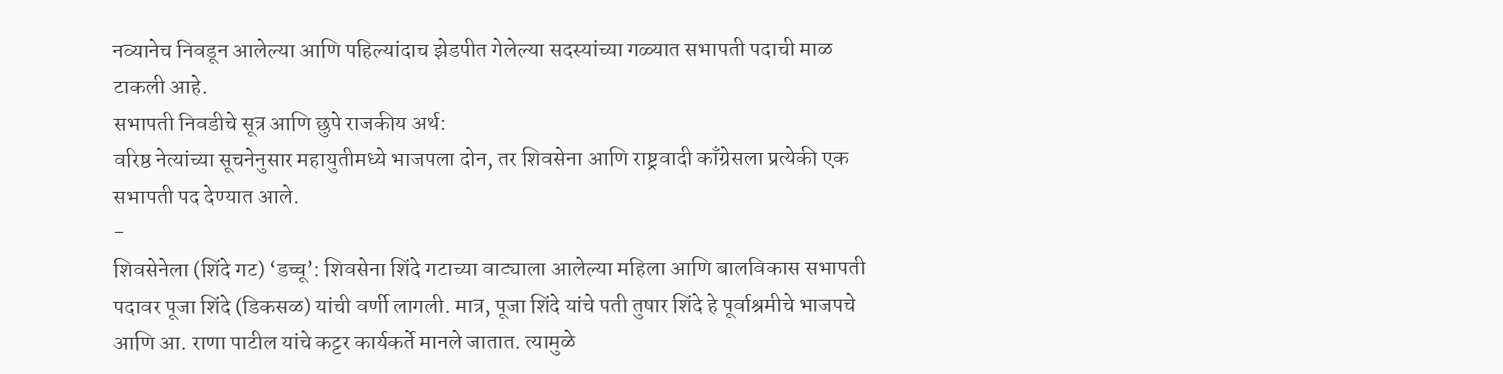नव्यानेच निवडून आलेल्या आणि पहिल्यांदाच झेडपीत गेलेल्या सदस्यांच्या गळ्यात सभापती पदाची माळ टाकली आहे.
सभापती निवडीचे सूत्र आणि छुपे राजकीय अर्थ:
वरिष्ठ नेत्यांच्या सूचनेनुसार महायुतीमध्ये भाजपला दोन, तर शिवसेना आणि राष्ट्रवादी काँग्रेसला प्रत्येकी एक सभापती पद देण्यात आले.
-
शिवसेनेला (शिंदे गट) ‘डच्चू’: शिवसेना शिंदे गटाच्या वाट्याला आलेल्या महिला आणि बालविकास सभापती पदावर पूजा शिंदे (डिकसळ) यांची वर्णी लागली. मात्र, पूजा शिंदे यांचे पती तुषार शिंदे हे पूर्वाश्रमीचे भाजपचे आणि आ. राणा पाटील यांचे कट्टर कार्यकर्ते मानले जातात. त्यामुळे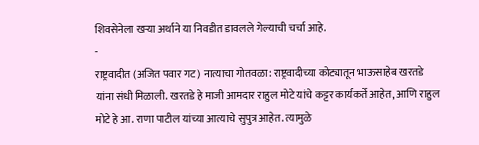शिवसेनेला खऱ्या अर्थाने या निवडीत डावलले गेल्याची चर्चा आहे.
-
राष्ट्रवादीत (अजित पवार गट) नात्याचा गोतवळा: राष्ट्रवादीच्या कोट्यातून भाऊसाहेब खरतडे यांना संधी मिळाली. खरतडे हे माजी आमदार राहुल मोटे यांचे कट्टर कार्यकर्ते आहेत, आणि राहुल मोटे हे आ. राणा पाटील यांच्या आत्याचे सुपुत्र आहेत. त्यामुळे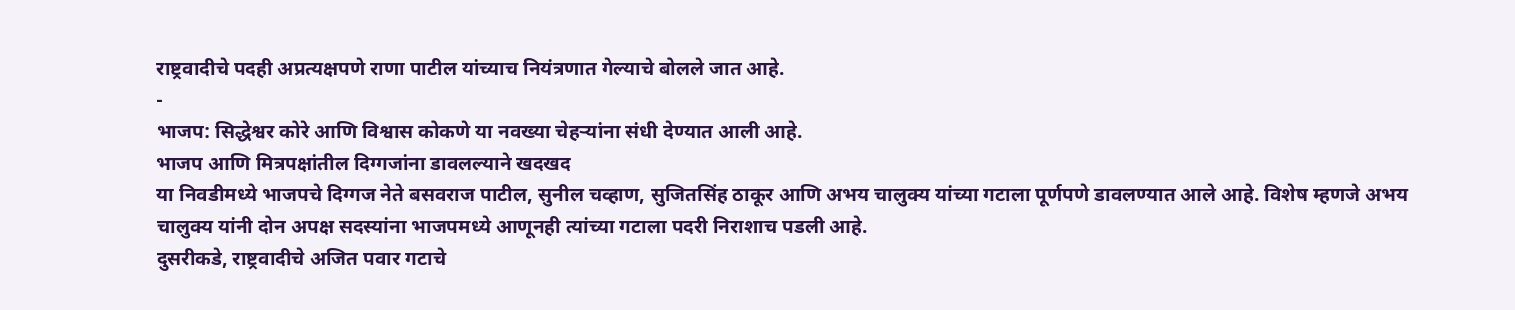राष्ट्रवादीचे पदही अप्रत्यक्षपणे राणा पाटील यांच्याच नियंत्रणात गेल्याचे बोलले जात आहे.
-
भाजप: सिद्धेश्वर कोरे आणि विश्वास कोकणे या नवख्या चेहऱ्यांना संधी देण्यात आली आहे.
भाजप आणि मित्रपक्षांतील दिग्गजांना डावलल्याने खदखद
या निवडीमध्ये भाजपचे दिग्गज नेते बसवराज पाटील, सुनील चव्हाण, सुजितसिंह ठाकूर आणि अभय चालुक्य यांच्या गटाला पूर्णपणे डावलण्यात आले आहे. विशेष म्हणजे अभय चालुक्य यांनी दोन अपक्ष सदस्यांना भाजपमध्ये आणूनही त्यांच्या गटाला पदरी निराशाच पडली आहे.
दुसरीकडे, राष्ट्रवादीचे अजित पवार गटाचे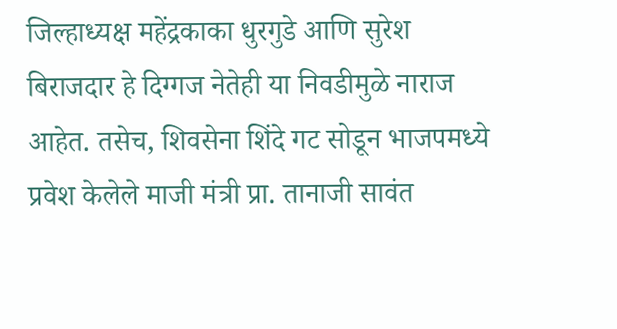जिल्हाध्यक्ष महेंद्रकाका धुरगुडे आणि सुरेश बिराजदार हे दिग्गज नेतेही या निवडीमुळे नाराज आहेत. तसेच, शिवसेना शिंदे गट सोडून भाजपमध्ये प्रवेश केलेले माजी मंत्री प्रा. तानाजी सावंत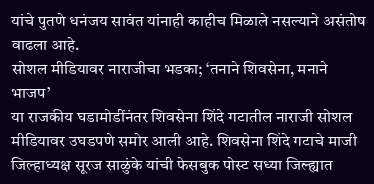यांचे पुतणे धनंजय सावंत यांनाही काहीच मिळाले नसल्याने असंतोष वाढला आहे.
सोशल मीडियावर नाराजीचा भडका; ‘तनाने शिवसेना, मनाने भाजप’
या राजकीय घडामोडींनंतर शिवसेना शिंदे गटातील नाराजी सोशल मीडियावर उघडपणे समोर आली आहे. शिवसेना शिंदे गटाचे माजी जिल्हाध्यक्ष सूरज साळुंके यांची फेसबुक पोस्ट सध्या जिल्ह्यात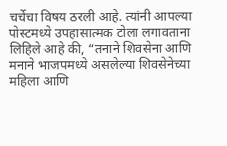चर्चेचा विषय ठरली आहे. त्यांनी आपल्या पोस्टमध्ये उपहासात्मक टोला लगावताना लिहिले आहे की, “तनाने शिवसेना आणि मनाने भाजपमध्ये असलेल्या शिवसेनेच्या महिला आणि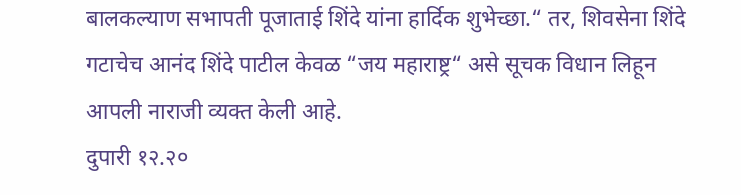बालकल्याण सभापती पूजाताई शिंदे यांना हार्दिक शुभेच्छा.“ तर, शिवसेना शिंदे गटाचेच आनंद शिंदे पाटील केवळ “जय महाराष्ट्र“ असे सूचक विधान लिहून आपली नाराजी व्यक्त केली आहे.
दुपारी १२.२०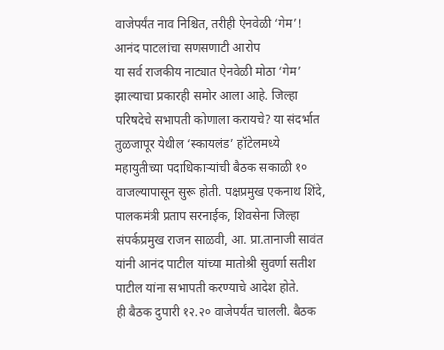वाजेपर्यंत नाव निश्चित, तरीही ऐनवेळी ‘गेम’! आनंद पाटलांचा सणसणाटी आरोप
या सर्व राजकीय नाट्यात ऐनवेळी मोठा ‘गेम’ झाल्याचा प्रकारही समोर आला आहे. जिल्हा परिषदेचे सभापती कोणाला करायचे? या संदर्भात तुळजापूर येथील ‘स्कायलंड’ हॉटेलमध्ये महायुतीच्या पदाधिकाऱ्यांची बैठक सकाळी १० वाजल्यापासून सुरू होती. पक्षप्रमुख एकनाथ शिंदे, पालकमंत्री प्रताप सरनाईक, शिवसेना जिल्हा संपर्कप्रमुख राजन साळवी, आ. प्रा.तानाजी सावंत यांनी आनंद पाटील यांच्या मातोश्री सुवर्णा सतीश पाटील यांना सभापती करण्याचे आदेश होते.
ही बैठक दुपारी १२.२० वाजेपर्यंत चालली. बैठक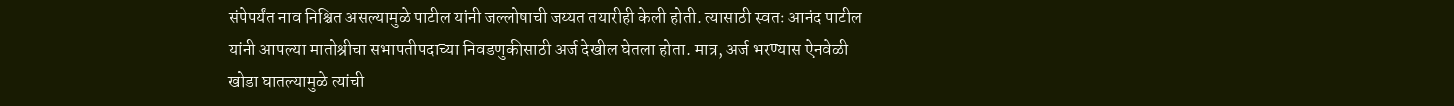संपेपर्यंत नाव निश्चित असल्यामुळे पाटील यांनी जल्लोषाची जय्यत तयारीही केली होती. त्यासाठी स्वतः आनंद पाटील यांनी आपल्या मातोश्रीचा सभापतीपदाच्या निवडणुकीसाठी अर्ज देखील घेतला होता. मात्र, अर्ज भरण्यास ऐनवेळी खोडा घातल्यामुळे त्यांची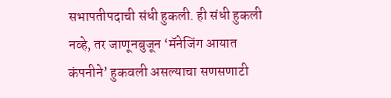सभापतीपदाची संधी हुकली. ही संधी हुकली नव्हे, तर जाणूनबुजून ‘मॅनेजिंग आयात कंपनीने’ हुकवली असल्याचा सणसणाटी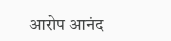आरोप आनंद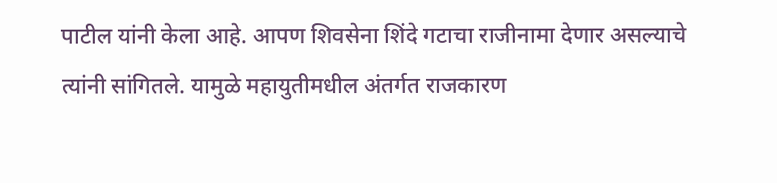पाटील यांनी केला आहे. आपण शिवसेना शिंदे गटाचा राजीनामा देणार असल्याचे त्यांनी सांगितले. यामुळे महायुतीमधील अंतर्गत राजकारण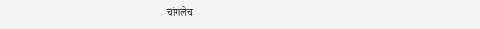चांगलेच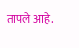तापले आहे.